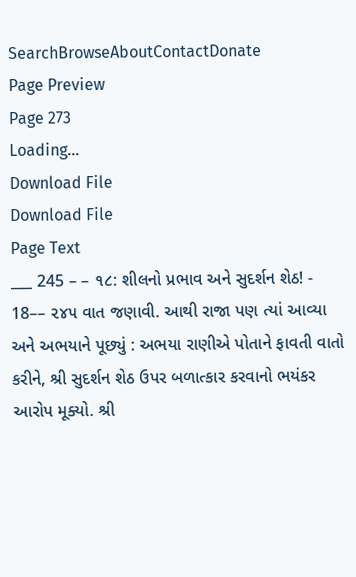SearchBrowseAboutContactDonate
Page Preview
Page 273
Loading...
Download File
Download File
Page Text
___ 245 – – ૧૮: શીલનો પ્રભાવ અને સુદર્શન શેઠ! - 18–– ૨૪૫ વાત જણાવી. આથી રાજા પણ ત્યાં આવ્યા અને અભયાને પૂછ્યું : અભયા રાણીએ પોતાને ફાવતી વાતો કરીને, શ્રી સુદર્શન શેઠ ઉપર બળાત્કાર કરવાનો ભયંકર આરોપ મૂક્યો. શ્રી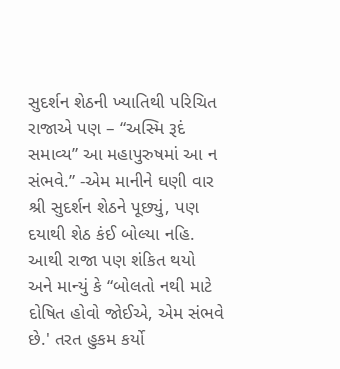સુદર્શન શેઠની ખ્યાતિથી પરિચિત રાજાએ પણ – “અસ્મિ રૂદં સમાવ્ય” આ મહાપુરુષમાં આ ન સંભવે.” -એમ માનીને ઘણી વાર શ્રી સુદર્શન શેઠને પૂછ્યું, પણ દયાથી શેઠ કંઈ બોલ્યા નહિ. આથી રાજા પણ શંકિત થયો અને માન્યું કે “બોલતો નથી માટે દોષિત હોવો જોઈએ, એમ સંભવે છે.' તરત હુકમ કર્યો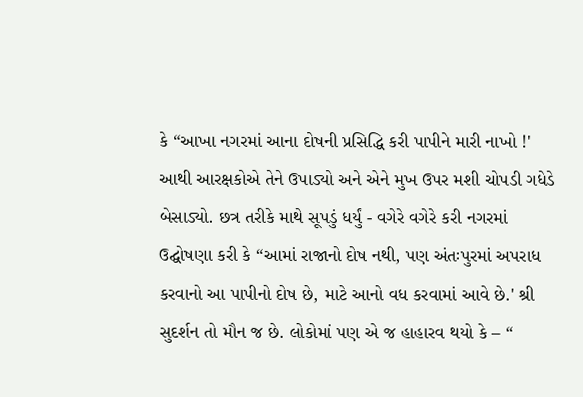કે “આખા નગરમાં આના દોષની પ્રસિદ્ધિ કરી પાપીને મારી નાખો !' આથી આરક્ષકોએ તેને ઉપાડ્યો અને એને મુખ ઉપર મશી ચોપડી ગધેડે બેસાડ્યો. છત્ર તરીકે માથે સૂપડું ધર્યું - વગેરે વગેરે કરી નગરમાં ઉદ્ઘોષણા કરી કે “આમાં રાજાનો દોષ નથી, પણ અંતઃપુરમાં અપરાધ કરવાનો આ પાપીનો દોષ છે, માટે આનો વધ કરવામાં આવે છે.' શ્રી સુદર્શન તો મૌન જ છે. લોકોમાં પણ એ જ હાહારવ થયો કે – “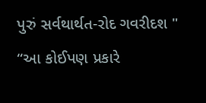પુરું સર્વથાર્થત-રોદ ગવરીદશ " “આ કોઈપણ પ્રકારે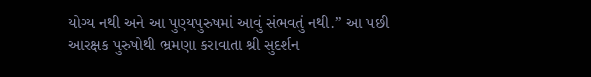યોગ્ય નથી અને આ પુણ્યપુરુષમાં આવું સંભવતું નથી.” આ પછી આરક્ષક પુરુષોથી ભ્રમણા કરાવાતા શ્રી સુદર્શન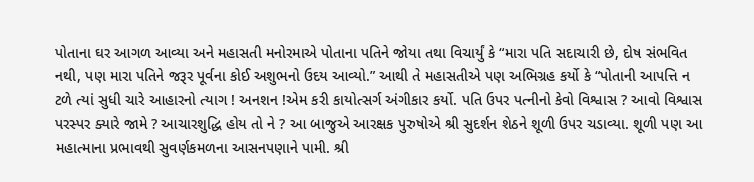પોતાના ઘર આગળ આવ્યા અને મહાસતી મનોરમાએ પોતાના પતિને જોયા તથા વિચાર્યું કે “મારા પતિ સદાચારી છે, દોષ સંભવિત નથી, પણ મારા પતિને જરૂર પૂર્વના કોઈ અશુભનો ઉદય આવ્યો.” આથી તે મહાસતીએ પણ અભિગ્રહ કર્યો કે “પોતાની આપત્તિ ન ટળે ત્યાં સુધી ચારે આહારનો ત્યાગ ! અનશન !એમ કરી કાયોત્સર્ગ અંગીકાર કર્યો. પતિ ઉપર પત્નીનો કેવો વિશ્વાસ ? આવો વિશ્વાસ પરસ્પર ક્યારે જામે ? આચારશુદ્ધિ હોય તો ને ? આ બાજુએ આરક્ષક પુરુષોએ શ્રી સુદર્શન શેઠને શૂળી ઉપર ચડાવ્યા. શૂળી પણ આ મહાત્માના પ્રભાવથી સુવર્ણકમળના આસનપણાને પામી. શ્રી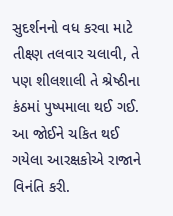સુદર્શનનો વધ કરવા માટે તીક્ષ્ણ તલવાર ચલાવી, તે પણ શીલશાલી તે શ્રેષ્ઠીના કંઠમાં પુષ્પમાલા થઈ ગઈ. આ જોઈને ચકિત થઈ ગયેલા આરક્ષકોએ રાજાને વિનંતિ કરી.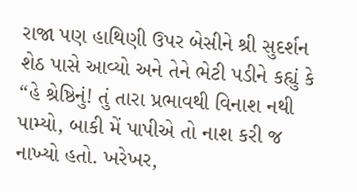રાજા પણ હાથિણી ઉપર બેસીને શ્રી સુદર્શન શેઠ પાસે આવ્યો અને તેને ભેટી પડીને કહ્યું કે “હે શ્રેષ્ઠિનું! તું તારા પ્રભાવથી વિનાશ નથી પામ્યો, બાકી મેં પાપીએ તો નાશ કરી જ નાખ્યો હતો. ખરેખર,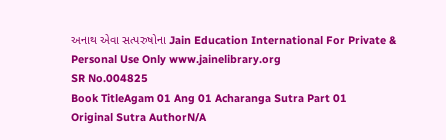અનાથ એવા સત્પરુષોના Jain Education International For Private & Personal Use Only www.jainelibrary.org
SR No.004825
Book TitleAgam 01 Ang 01 Acharanga Sutra Part 01
Original Sutra AuthorN/A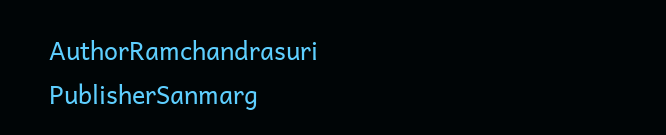AuthorRamchandrasuri
PublisherSanmarg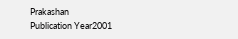Prakashan
Publication Year2001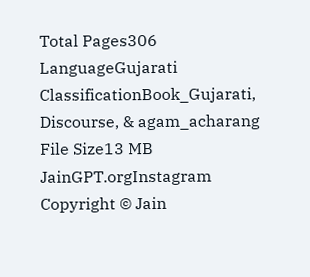Total Pages306
LanguageGujarati
ClassificationBook_Gujarati, Discourse, & agam_acharang
File Size13 MB
JainGPT.orgInstagram
Copyright © Jain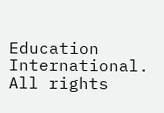Education International. All rights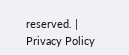reserved. | Privacy Policy